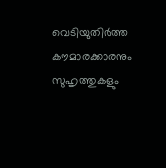വെടിയുതിര്‍ത്ത കൗമാരക്കാരനും സുഹൃത്തുകളും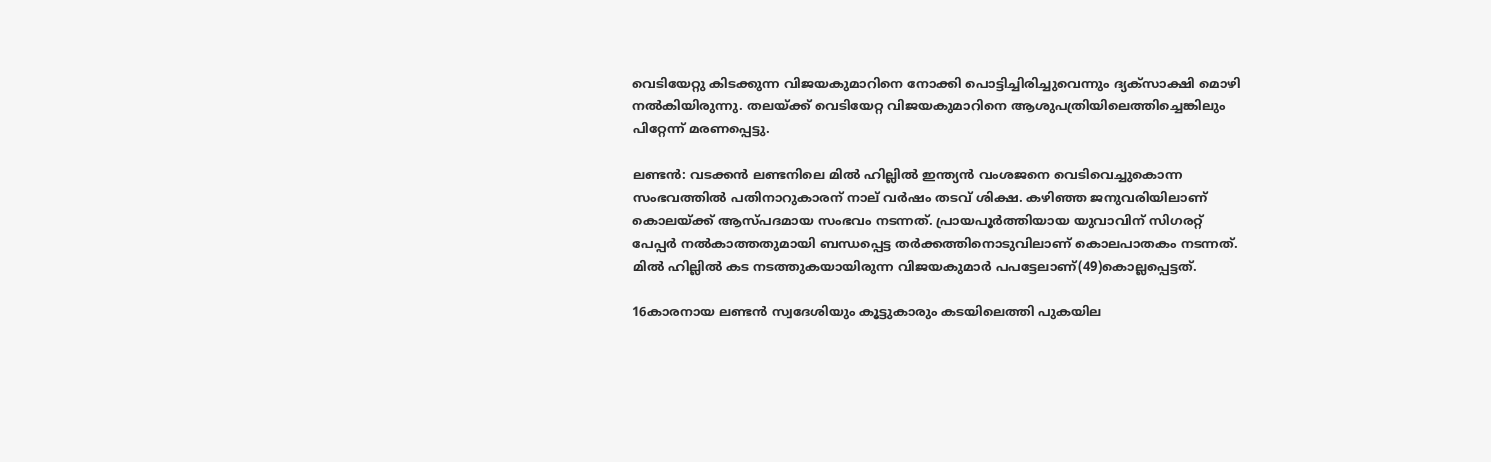വെടിയേറ്റു കിടക്കുന്ന വിജയകുമാറിനെ നോക്കി പൊട്ടിച്ചിരിച്ചുവെന്നും ദ്യക്സാക്ഷി മൊഴി നൽകിയിരുന്നു. തലയ്ക്ക് വെടിയേറ്റ വിജയകുമാറിനെ ആശുപത്രിയിലെത്തിച്ചെങ്കിലും പിറ്റേന്ന് മരണപ്പെട്ടു.

ലണ്ടന്‍: വടക്കൻ ലണ്ടനിലെ മില്‍ ഹില്ലില്‍ ഇന്ത്യന്‍ വംശജനെ വെടിവെച്ചുകൊന്ന സംഭവത്തില്‍ പതിനാറുകാരന് നാല് വര്‍ഷം തടവ് ശിക്ഷ. കഴിഞ്ഞ ജനുവരിയിലാണ് കൊലയ്ക്ക് ആസ്പദമായ സംഭവം നടന്നത്. പ്രായപൂര്‍ത്തിയായ യുവാവിന് സിഗരറ്റ് പേപ്പര്‍ നല്‍കാത്തതുമായി ബന്ധപ്പെട്ട തര്‍ക്കത്തിനൊടുവിലാണ് കൊലപാതകം നടന്നത്. മില്‍ ഹില്ലില്‍ കട നടത്തുകയായിരുന്ന വിജയകുമാര്‍ പപട്ടേലാണ്(49)കൊല്ലപ്പെട്ടത്.

16കാരനായ ലണ്ടന്‍ സ്വദേശിയും കൂട്ടുകാരും കടയിലെത്തി പുകയില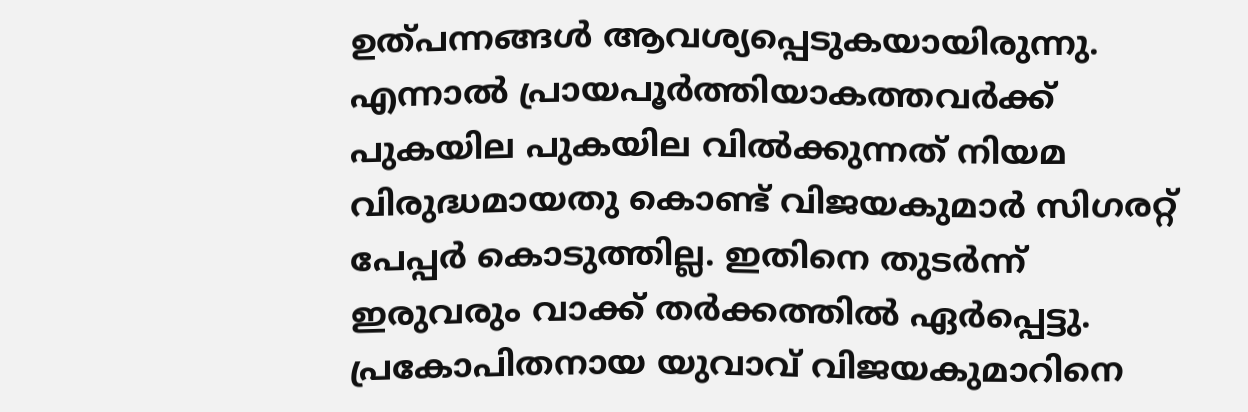ഉത്പന്നങ്ങള്‍ ആവശ്യപ്പെടുകയായിരുന്നു. എന്നാല്‍ പ്രായപൂര്‍ത്തിയാകത്തവര്‍ക്ക് പുകയില പുകയില വില്‍ക്കുന്നത് നിയമ വിരുദ്ധമായതു കൊണ്ട് വിജയകുമാര്‍ സിഗരറ്റ് പേപ്പര്‍ കൊടുത്തില്ല. ഇതിനെ തുടര്‍ന്ന് ഇരുവരും വാക്ക് തര്‍ക്കത്തില്‍ ഏര്‍പ്പെട്ടു. പ്രകോപിതനായ യുവാവ് വിജയകുമാറിനെ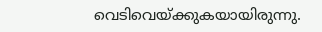വെടിവെയ്ക്കുകയായിരുന്നു.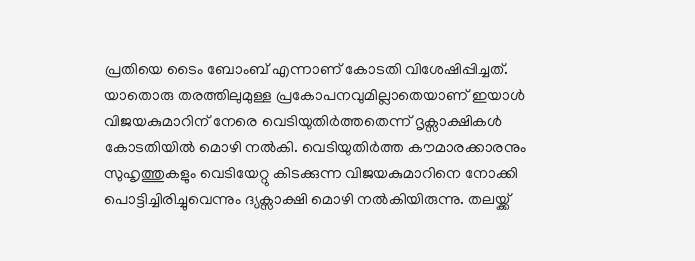പ്രതിയെ ടൈം ബോംബ് എന്നാണ് കോടതി വിശേഷിപ്പിച്ചത്. യാതൊരു തരത്തിലുമുള്ള പ്രകോപനവുമില്ലാതെയാണ് ഇയാൾ വിജയകുമാറിന് നേരെ വെടിയുതിര്‍ത്തതെന്ന് ദൃക്സാക്ഷികള്‍ കോടതിയില്‍ മൊഴി നല്‍കി. വെടിയുതിര്‍ത്ത കൗമാരക്കാരനും സുഹൃത്തുകളും വെടിയേറ്റു കിടക്കുന്ന വിജയകുമാറിനെ നോക്കി പൊട്ടിച്ചിരിച്ചുവെന്നും ദ്യക്സാക്ഷി മൊഴി നൽകിയിരുന്നു. തലയ്ക്ക്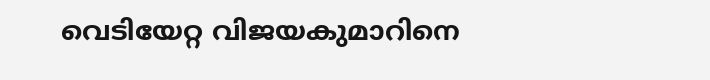വെടിയേറ്റ വിജയകുമാറിനെ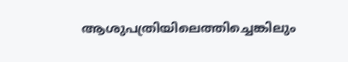ആശുപത്രിയിലെത്തിച്ചെങ്കിലും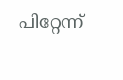പിറ്റേന്ന്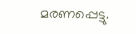മരണപ്പെട്ടു.